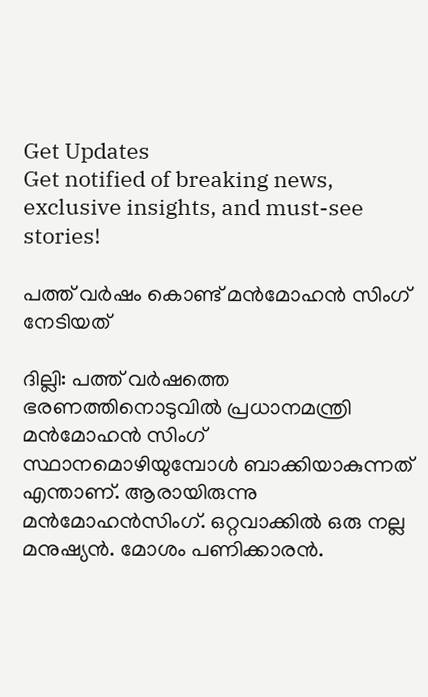Get Updates
Get notified of breaking news, exclusive insights, and must-see stories!

പത്ത് വര്‍ഷം കൊണ്ട് മന്‍മോഹന്‍ സിംഗ് നേടിയത്

ദില്ലി: പത്ത് വര്‍ഷത്തെ ഭരണത്തിനൊടുവില്‍ പ്രധാനമന്ത്രി മന്‍മോഹന്‍ സിംഗ് സ്ഥാനമൊഴിയുമ്പോള്‍ ബാക്കിയാകുന്നത് എന്താണ്. ആരായിരുന്നു മന്‍മോഹന്‍സിംഗ്. ഒറ്റവാക്കില്‍ ഒരു നല്ല മനുഷ്യന്‍. മോശം പണിക്കാരന്‍.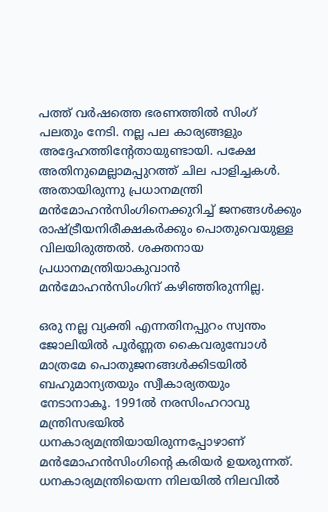പത്ത് വര്‍ഷത്തെ ഭരണത്തില്‍ സിംഗ് പലതും നേടി. നല്ല പല കാര്യങ്ങളും അദ്ദേഹത്തിന്റേതായുണ്ടായി. പക്ഷേ അതിനുമെല്ലാമപ്പുറത്ത് ചില പാളിച്ചകള്‍. അതായിരുന്നു പ്രധാനമന്ത്രി മന്‍മോഹന്‍സിംഗിനെക്കുറിച്ച് ജനങ്ങള്‍ക്കും രാഷ്ട്രീയനിരീക്ഷകര്‍ക്കും പൊതുവെയുള്ള വിലയിരുത്തല്‍. ശക്തനായ പ്രധാനമന്ത്രിയാകുവാന്‍ മന്‍മോഹന്‍സിംഗിന് കഴിഞ്ഞിരുന്നില്ല.

ഒരു നല്ല വ്യക്തി എന്നതിനപ്പുറം സ്വന്തം ജോലിയില്‍ പൂര്‍ണ്ണത കൈവരുമ്പോള്‍ മാത്രമേ പൊതുജനങ്ങള്‍ക്കിടയില്‍ ബഹുമാന്യതയും സ്വീകാര്യതയും നേടാനാകൂ. 1991ല്‍ നരസിംഹറാവു മന്ത്രിസഭയില്‍ ധനകാര്യമന്ത്രിയായിരുന്നപ്പോഴാണ് മന്‍മോഹന്‍സിംഗിന്റെ കരിയര്‍ ഉയരുന്നത്. ധനകാര്യമന്ത്രിയെന്ന നിലയില്‍ നിലവില്‍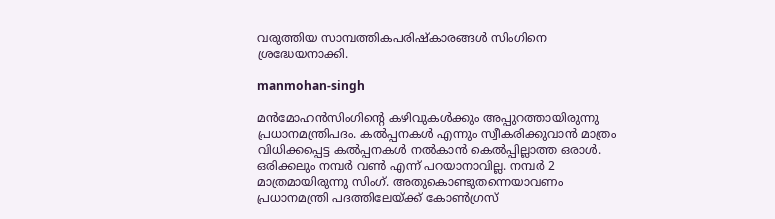വരുത്തിയ സാമ്പത്തികപരിഷ്‌കാരങ്ങള്‍ സിംഗിനെ ശ്രദ്ധേയനാക്കി.

manmohan-singh

മന്‍മോഹന്‍സിംഗിന്റെ കഴിവുകള്‍ക്കും അപ്പുറത്തായിരുന്നു പ്രധാനമന്ത്രിപദം. കല്‍പ്പനകള്‍ എന്നും സ്വീകരിക്കുവാന്‍ മാത്രം വിധിക്കപ്പെട്ട കല്‍പ്പനകള്‍ നല്‍കാന്‍ കെല്‍പ്പില്ലാത്ത ഒരാള്‍. ഒരിക്കലും നമ്പര്‍ വണ്‍ എന്ന് പറയാനാവില്ല. നമ്പര്‍ 2 മാത്രമായിരുന്നു സിംഗ്. അതുകൊണ്ടുതന്നെയാവണം പ്രധാനമന്ത്രി പദത്തിലേയ്ക്ക് കോണ്‍ഗ്രസ്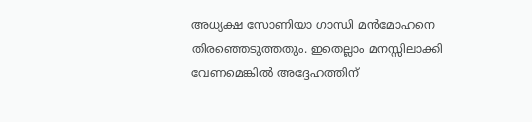അധ്യക്ഷ സോണിയാ ഗാന്ധി മന്‍മോഹനെ തിരഞ്ഞെടുത്തതും. ഇതെല്ലാം മനസ്സിലാക്കി വേണമെങ്കില്‍ അദ്ദേഹത്തിന്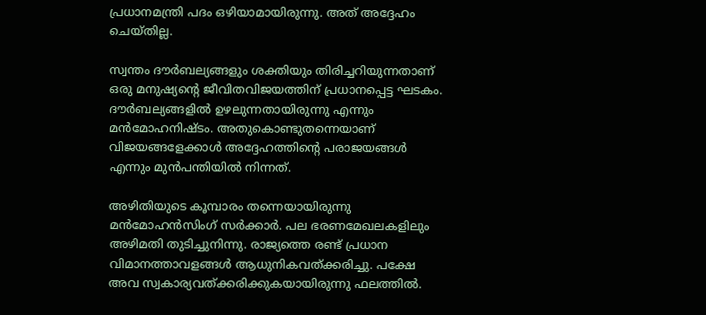പ്രധാനമന്ത്രി പദം ഒഴിയാമായിരുന്നു. അത് അദ്ദേഹം ചെയ്തില്ല.

സ്വന്തം ദൗര്‍ബല്യങ്ങളും ശക്തിയും തിരിച്ചറിയുന്നതാണ് ഒരു മനുഷ്യന്റെ ജീവിതവിജയത്തിന് പ്രധാനപ്പെട്ട ഘടകം. ദൗര്‍ബല്യങ്ങളില്‍ ഉഴലുന്നതായിരുന്നു എന്നും മന്‍മോഹനിഷ്ടം. അതുകൊണ്ടുതന്നെയാണ് വിജയങ്ങളേക്കാള്‍ അദ്ദേഹത്തിന്റെ പരാജയങ്ങള്‍ എന്നും മുന്‍പന്തിയില്‍ നിന്നത്.

അഴിതിയുടെ കൂമ്പാരം തന്നെയായിരുന്നു മന്‍മോഹന്‍സിംഗ് സര്‍ക്കാര്‍. പല ഭരണമേഖലകളിലും അഴിമതി തുടിച്ചുനിന്നു. രാജ്യത്തെ രണ്ട് പ്രധാന വിമാനത്താവളങ്ങള്‍ ആധുനികവത്ക്കരിച്ചു. പക്ഷേ അവ സ്വകാര്യവത്ക്കരിക്കുകയായിരുന്നു ഫലത്തില്‍.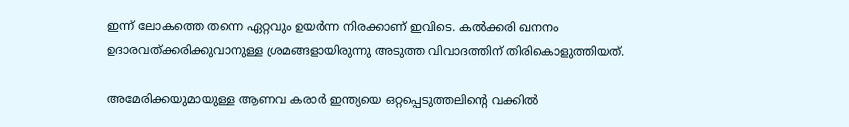ഇന്ന് ലോകത്തെ തന്നെ ഏറ്റവും ഉയര്‍ന്ന നിരക്കാണ് ഇവിടെ. കല്‍ക്കരി ഖനനം ഉദാരവത്ക്കരിക്കുവാനുള്ള ശ്രമങ്ങളായിരുന്നു അടുത്ത വിവാദത്തിന് തിരികൊളുത്തിയത്.

അമേരിക്കയുമായുള്ള ആണവ കരാര്‍ ഇന്ത്യയെ ഒറ്റപ്പെടുത്തലിന്റെ വക്കില്‍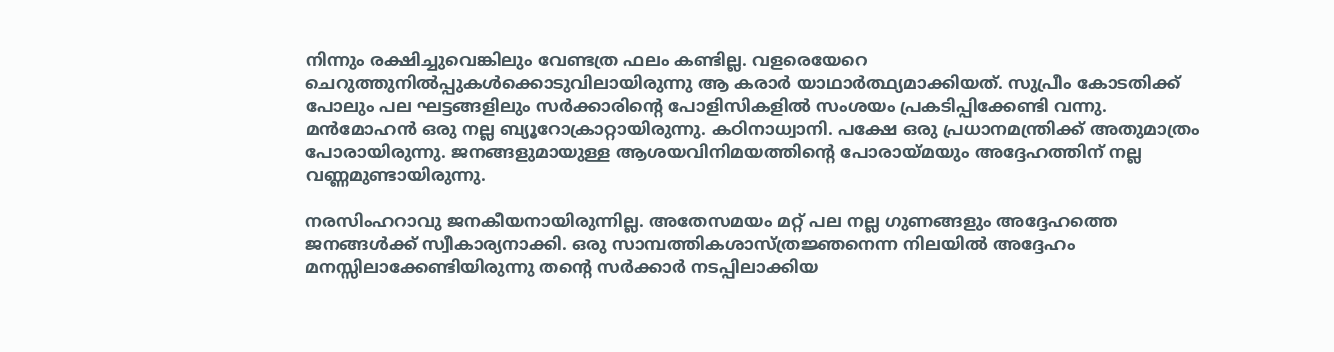നിന്നും രക്ഷിച്ചുവെങ്കിലും വേണ്ടത്ര ഫലം കണ്ടില്ല. വളരെയേറെ ചെറുത്തുനില്‍പ്പുകള്‍ക്കൊടുവിലായിരുന്നു ആ കരാര്‍ യാഥാര്‍ത്ഥ്യമാക്കിയത്. സുപ്രീം കോടതിക്ക് പോലും പല ഘട്ടങ്ങളിലും സര്‍ക്കാരിന്റെ പോളിസികളില്‍ സംശയം പ്രകടിപ്പിക്കേണ്ടി വന്നു. മന്‍മോഹന്‍ ഒരു നല്ല ബ്യൂറോക്രാറ്റായിരുന്നു. കഠിനാധ്വാനി. പക്ഷേ ഒരു പ്രധാനമന്ത്രിക്ക് അതുമാത്രം പോരായിരുന്നു. ജനങ്ങളുമായുള്ള ആശയവിനിമയത്തിന്റെ പോരായ്മയും അദ്ദേഹത്തിന് നല്ല വണ്ണമുണ്ടായിരുന്നു.

നരസിംഹറാവു ജനകീയനായിരുന്നില്ല. അതേസമയം മറ്റ് പല നല്ല ഗുണങ്ങളും അദ്ദേഹത്തെ ജനങ്ങള്‍ക്ക് സ്വീകാര്യനാക്കി. ഒരു സാമ്പത്തികശാസ്ത്രജ്ഞനെന്ന നിലയില്‍ അദ്ദേഹം മനസ്സിലാക്കേണ്ടിയിരുന്നു തന്റെ സര്‍ക്കാര്‍ നടപ്പിലാക്കിയ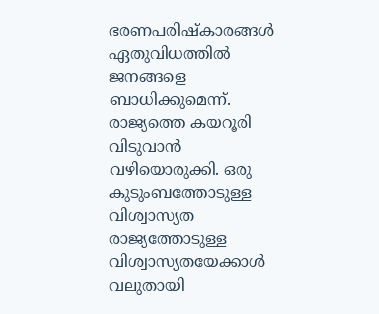ഭരണപരിഷ്‌കാരങ്ങള്‍ ഏതുവിധത്തില്‍ ജനങ്ങളെ ബാധിക്കുമെന്ന്. രാജ്യത്തെ കയറൂരി വിടുവാന്‍ വഴിയൊരുക്കി. ഒരു കുടുംബത്തോടുള്ള വിശ്വാസ്യത രാജ്യത്തോടുള്ള വിശ്വാസ്യതയേക്കാള്‍ വലുതായി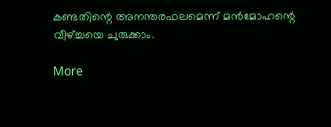കണ്ടതിന്റെ അനന്തരഫലമെന്ന് മന്‍മോഹന്റെ വീഴ്ച്ചയെ ചുരുക്കാം.

More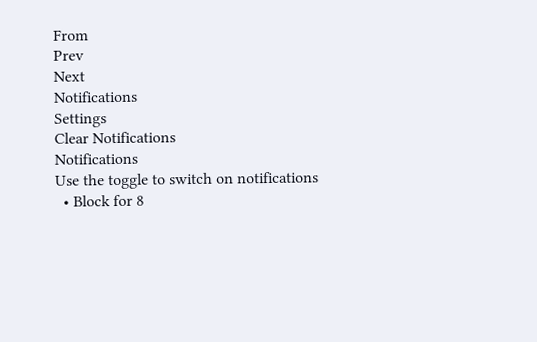From
Prev
Next
Notifications
Settings
Clear Notifications
Notifications
Use the toggle to switch on notifications
  • Block for 8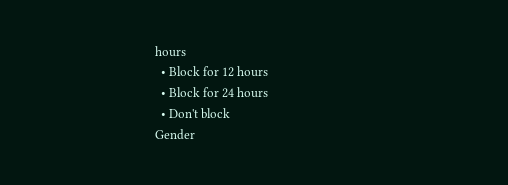hours
  • Block for 12 hours
  • Block for 24 hours
  • Don't block
Gender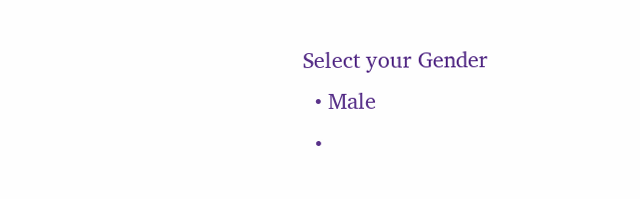Select your Gender
  • Male
  •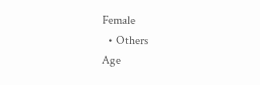Female
  • Others
Age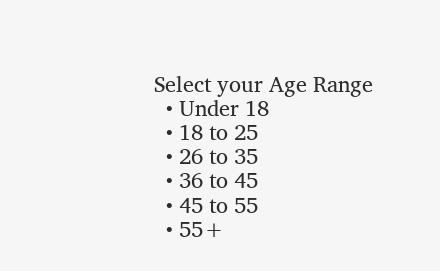Select your Age Range
  • Under 18
  • 18 to 25
  • 26 to 35
  • 36 to 45
  • 45 to 55
  • 55+